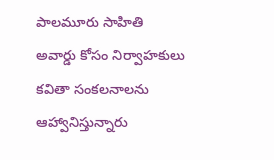పాలమూరు సాహితి అవార్డు కోసం నిర్వాహకులు కవితా సంకలనాలను ఆహ్వానిస్తున్నారు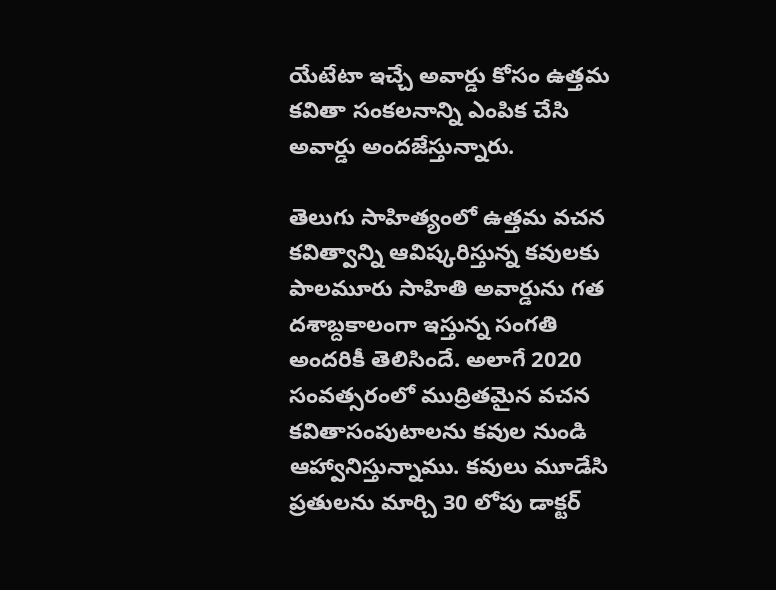యేటేటా ఇచ్చే అవార్డు కోసం ఉత్తమ కవితా సంకలనాన్ని ఎంపిక చేసి అవార్డు అందజేస్తున్నారు.

తెలుగు సాహిత్యంలో ఉత్తమ వచన కవిత్వాన్ని ఆవిష్కరిస్తున్న కవులకు పాలమూరు సాహితి అవార్డును గత దశాబ్దకాలంగా ఇస్తున్న సంగతి అందరికీ తెలిసిందే. అలాగే 2020 సంవత్సరంలో ముద్రితమైన వచన కవితాసంపుటాలను కవుల నుండి ఆహ్వానిస్తున్నాము. కవులు మూడేసి ప్రతులను మార్చి 30 లోపు డాక్టర్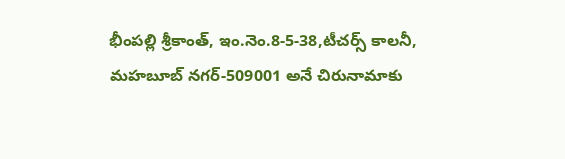భీంపల్లి శ్రీకాంత్, ఇం.నెం.8-5-38,టీచర్స్ కాలనీ, మహబూబ్ నగర్-509001 అనే చిరునామాకు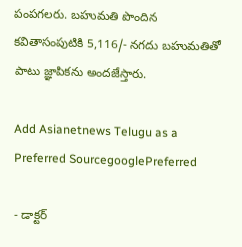పంపగలరు. బహుమతి పొందిన కవితాసంపుటికి 5,116/- నగదు బహుమతితో పాటు జ్ఞాపికను అందజేస్తారు.

Add Asianetnews Telugu as a Preferred SourcegooglePreferred

- డాక్టర్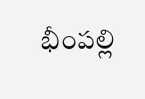భీంపల్లి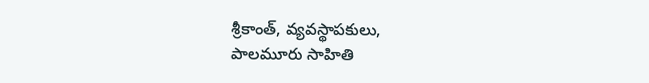శ్రీకాంత్, వ్యవస్థాపకులు,
పాలమూరు సాహితి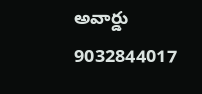అవార్డు
9032844017